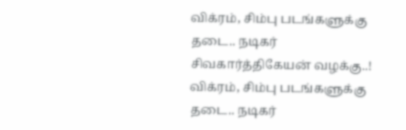விக்ரம், சிம்பு படங்களுக்கு தடை.. நடிகர் சிவகார்த்திகேயன் வழக்கு..!
விக்ரம், சிம்பு படங்களுக்கு தடை.. நடிகர்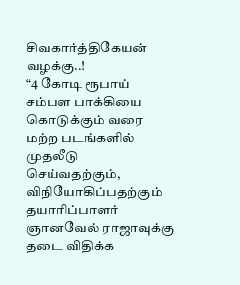சிவகார்த்திகேயன் வழக்கு..!
“4 கோடி ரூபாய் சம்பள பாக்கியை கொடுக்கும் வரை மற்ற படங்களில் முதலீடு செய்வதற்கும், விநியோகிப்பதற்கும் தயாரிப்பாளர் ஞானவேல் ராஜாவுக்கு தடை விதிக்க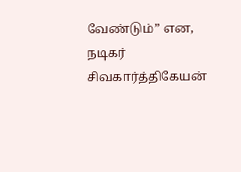வேண்டும்” என, நடிகர் சிவகார்த்திகேயன்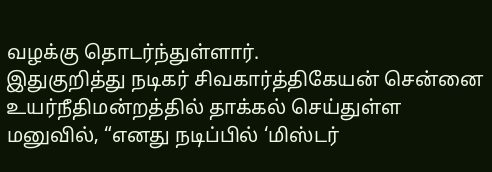வழக்கு தொடர்ந்துள்ளார்.
இதுகுறித்து நடிகர் சிவகார்த்திகேயன் சென்னை உயர்நீதிமன்றத்தில் தாக்கல் செய்துள்ள மனுவில், “எனது நடிப்பில் ‘மிஸ்டர்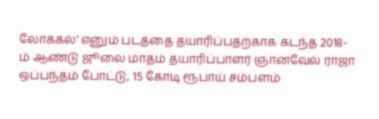லோக்கல்’ எனும் படத்தை தயாரிப்பதற்காக கடந்த 2018-ம் ஆண்டு ஜூலை மாதம் தயாரிப்பாளர் ஞானவேல் ராஜா ஒப்பந்தம் போட்டு, 15 கோடி ரூபாய் சம்பளம்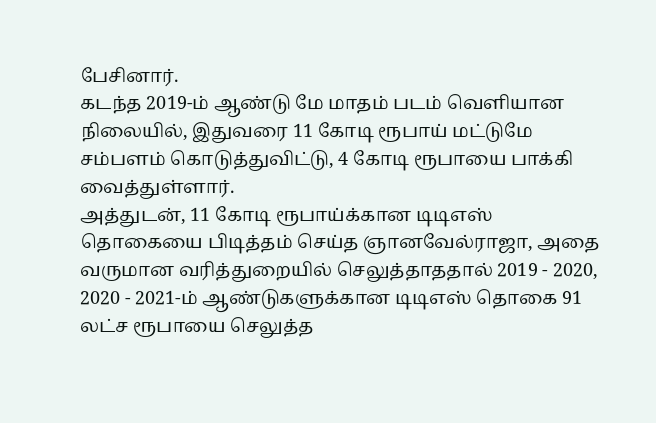பேசினார்.
கடந்த 2019-ம் ஆண்டு மே மாதம் படம் வெளியான நிலையில், இதுவரை 11 கோடி ரூபாய் மட்டுமே சம்பளம் கொடுத்துவிட்டு, 4 கோடி ரூபாயை பாக்கி வைத்துள்ளார்.
அத்துடன், 11 கோடி ரூபாய்க்கான டிடிஎஸ் தொகையை பிடித்தம் செய்த ஞானவேல்ராஜா, அதை வருமான வரித்துறையில் செலுத்தாததால் 2019 - 2020, 2020 - 2021-ம் ஆண்டுகளுக்கான டிடிஎஸ் தொகை 91 லட்ச ரூபாயை செலுத்த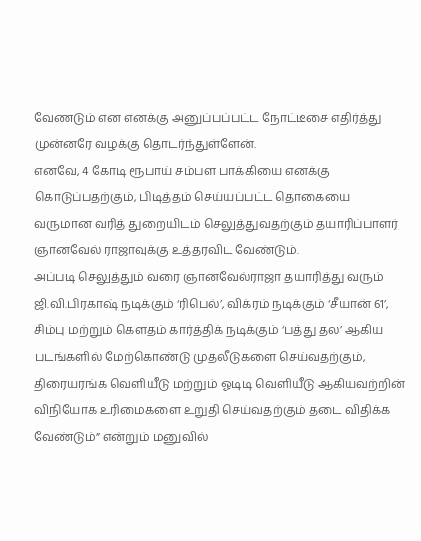வேணடும் என எனக்கு அனுப்பப்பட்ட நோட்டீசை எதிர்த்து முன்னரே வழக்கு தொடர்ந்துள்ளேன்.
எனவே, 4 கோடி ரூபாய் சம்பள பாக்கியை எனக்கு கொடுப்பதற்கும், பிடித்தம் செய்யப்பட்ட தொகையை வருமான வரித் துறையிடம் செலுத்துவதற்கும் தயாரிப்பாளர் ஞானவேல் ராஜாவுக்கு உத்தரவிட வேண்டும்.
அப்படி செலுத்தும் வரை ஞானவேல்ராஜா தயாரித்து வரும் ஜி.வி.பிரகாஷ் நடிக்கும் ‘ரிபெல்’, விக்ரம் நடிக்கும் ‘சீயான் 61’, சிம்பு மற்றும் கெளதம் கார்த்திக் நடிக்கும் ‘பத்து தல’ ஆகிய படங்களில் மேற்கொண்டு முதலீடுகளை செய்வதற்கும், திரையரங்க வெளியீடு மற்றும் ஓடிடி வெளியீடு ஆகியவற்றின் விநியோக உரிமைகளை உறுதி செய்வதற்கும் தடை விதிக்க வேண்டும்” என்றும் மனுவில்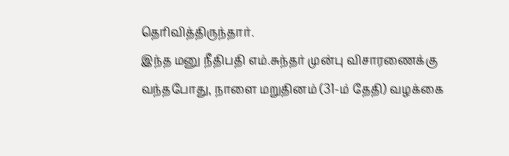தெரிவித்திருந்தார்.
இந்த மனு நீதிபதி எம்.சுந்தர் முன்பு விசாரணைக்கு வந்தபோது, நாளை மறுதினம் (31-ம் தேதி) வழக்கை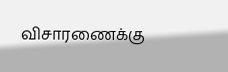விசாரணைக்கு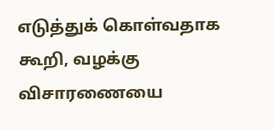எடுத்துக் கொள்வதாக கூறி, வழக்கு விசாரணையை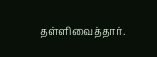தள்ளிவைத்தார்.